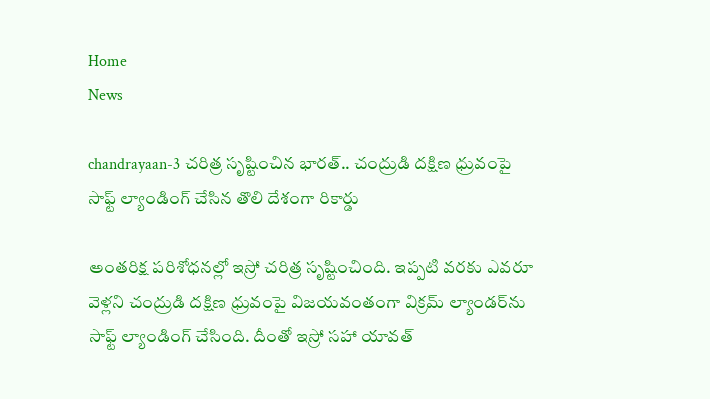Home
News

chandrayaan-3 చరిత్ర సృష్టించిన భారత్.. చంద్రుడి దక్షిణ ధ్రువంపై సాఫ్ట్ ల్యాండింగ్‌ చేసిన తొలి దేశంగా రికార్డు

అంతరిక్ష పరిశోధనల్లో ఇస్రో చరిత్ర సృష్టించింది. ఇప్పటి వరకు ఎవరూ వెళ్లని చంద్రుడి దక్షిణ ధ్రువంపై విజయవంతంగా విక్రమ్‌ ల్యాండర్‌ను సాఫ్ట్‌ ల్యాండింగ్‌ చేసింది. దీంతో ఇస్రో సహా యావత్‌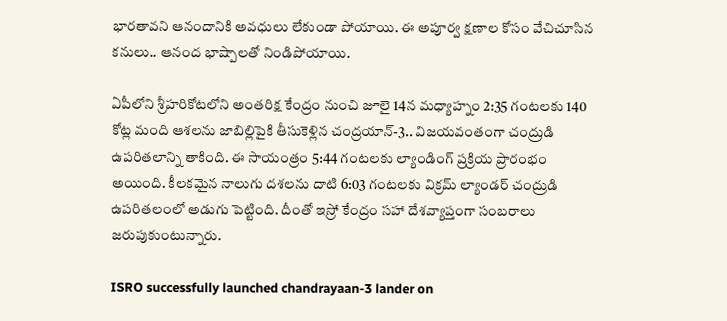భారతావని ఆనందానికి అవధులు లేకుండా పోయాయి. ఈ అపూర్వ క్షణాల కోసం వేచిచూసిన కనులు.. ఆనంద భాష్పాలతో నిండిపోయాయి.

ఏపీలోని శ్రీహరికోటలోని అంతరిక్ష కేంద్రం నుంచి జూలై 14న మధ్యాహ్నం 2:35 గంటలకు 140 కోట్ల మంది ఆశలను జాబిల్లిపైకి తీసుకెళ్లిన చంద్రయాన్‌-3.. విజయవంతంగా చంద్రుడి ఉపరితలాన్ని తాకింది. ఈ సాయంత్రం 5:44 గంటలకు ల్యాండింగ్‌ ప్రక్రియ ప్రారంభం అయింది. కీలకమైన నాలుగు దశలను దాటి 6:03 గంటలకు విక్రమ్‌ ల్యాండర్‌ చంద్రుడి ఉపరితలంలో అడుగు పెట్టింది. దీంతో ఇస్రో కేంద్రం సహా దేశవ్యాప్తంగా సంబరాలు జరుపుకుంటున్నారు.

ISRO successfully launched chandrayaan-3 lander on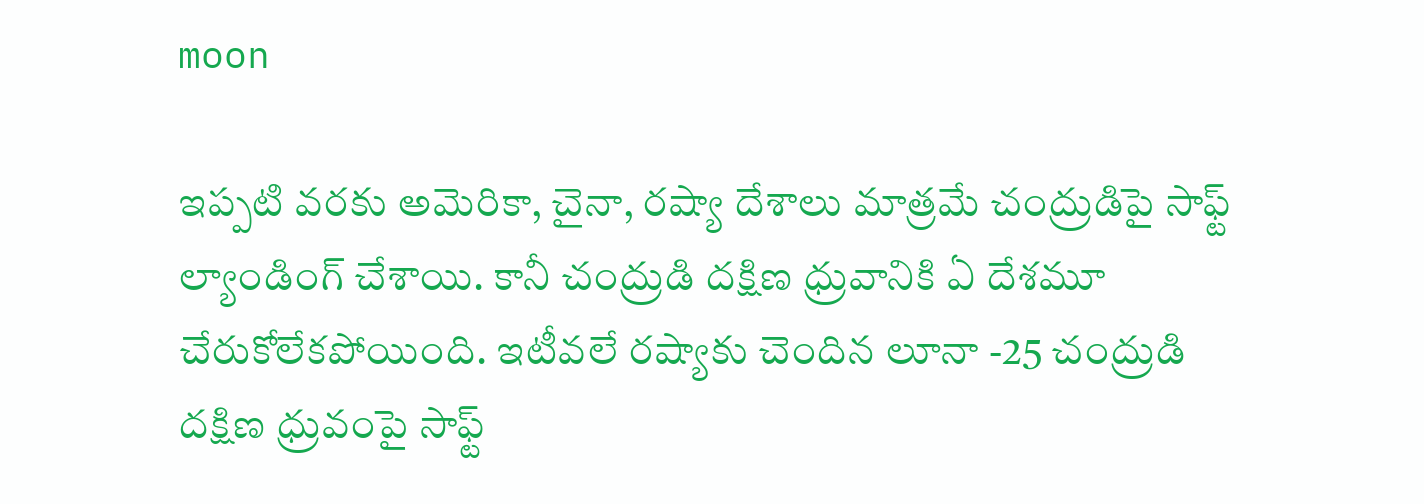moon

ఇప్పటి వరకు అమెరికా, చైనా, రష్యా దేశాలు మాత్రమే చంద్రుడిపై సాఫ్ట్‌ ల్యాండింగ్‌ చేశాయి. కానీ చంద్రుడి దక్షిణ ధ్రువానికి ఏ దేశమూ చేరుకోలేకపోయింది. ఇటీవలే రష్యాకు చెందిన లూనా -25 చంద్రుడి దక్షిణ ధ్రువంపై సాఫ్ట్‌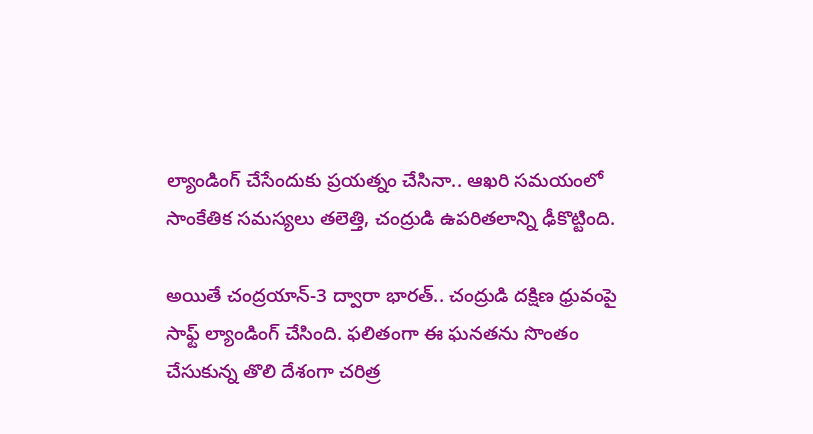ల్యాండింగ్‌ చేసేందుకు ప్రయత్నం చేసినా.. ఆఖరి సమయంలో సాంకేతిక సమస్యలు తలెత్తి, చంద్రుడి ఉపరితలాన్ని ఢీకొట్టింది.

అయితే చంద్రయాన్‌-3 ద్వారా భారత్‌.. చంద్రుడి దక్షిణ ధ్రువంపై సాఫ్ట్‌ ల్యాండింగ్‌ చేసింది. ఫలితంగా ఈ ఘనతను సొంతం చేసుకున్న తొలి దేశంగా చరిత్ర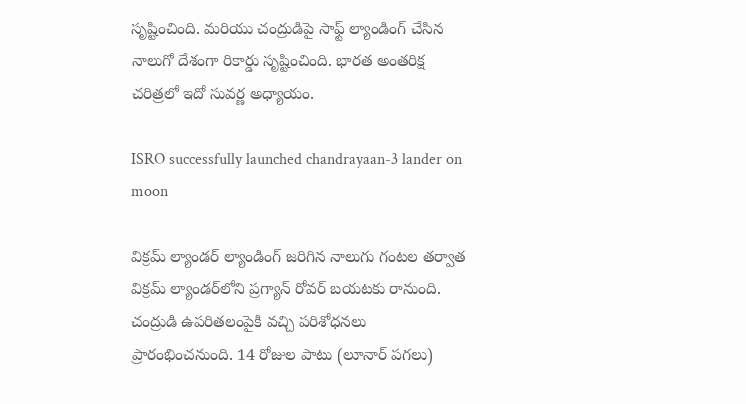సృష్టించింది. మరియు చంద్రుడిపై సాఫ్ట్‌ ల్యాండింగ్‌ చేసిన నాలుగో దేశంగా రికార్డు సృష్టించింది. భారత అంతరిక్ష చరిత్రలో ఇదో సువర్ణ అధ్యాయం.

ISRO successfully launched chandrayaan-3 lander on moon

విక్రమ్‌ ల్యాండర్‌ ల్యాండింగ్‌ జరిగిన నాలుగు గంటల తర్వాత విక్రమ్ ల్యాండర్‌లోని ప్రగ్యాన్‌ రోవర్‌ బయటకు రానుంది. చంద్రుడి ఉపరితలంపైకి వచ్చి పరిశోధనలు ప్రారంభించనుంది. 14 రోజుల పాటు (లూనార్‌ పగలు)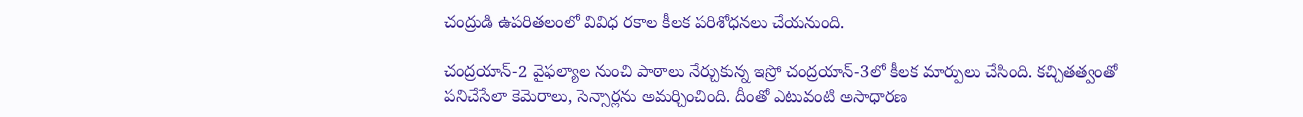చంద్రుడి ఉపరితలంలో వివిధ రకాల కీలక పరిశోధనలు చేయనుంది.

చంద్రయాన్‌-2 వైఫల్యాల నుంచి పాఠాలు నేర్చుకున్న ఇస్రో చంద్రయాన్‌-3లో కీలక మార్పులు చేసింది. కచ్చితత్వంతో పనిచేసేలా కెమెరాలు, సెన్సార్లను అమర్చించింది. దీంతో ఎటువంటి అసాధారణ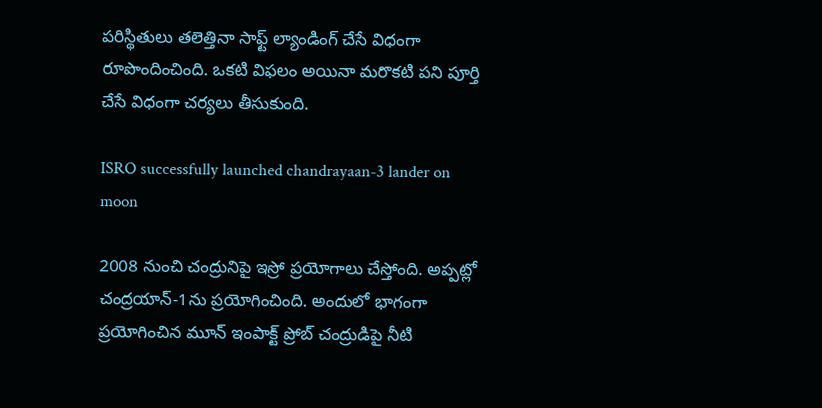పరిస్థితులు తలెత్తినా సాఫ్ట్‌ ల్యాండింగ్‌ చేసే విధంగా రూపొందించింది. ఒకటి విఫలం అయినా మరొకటి పని పూర్తి చేసే విధంగా చర్యలు తీసుకుంది.

ISRO successfully launched chandrayaan-3 lander on moon

2008 నుంచి చంద్రునిపై ఇస్రో ప్రయోగాలు చేస్తోంది. అప్పట్లో చంద్రయాన్‌-1ను ప్రయోగించింది. అందులో భాగంగా ప్రయోగించిన మూన్‌ ఇంపాక్ట్‌ ప్రోబ్‌ చంద్రుడిపై నీటి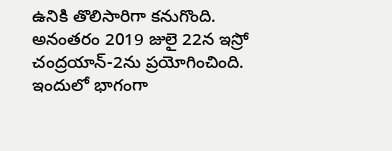ఉనికి తొలిసారిగా కనుగొంది. అనంతరం 2019 జులై 22న ఇస్రో చంద్రయాన్‌-2ను ప్రయోగించింది. ఇందులో భాగంగా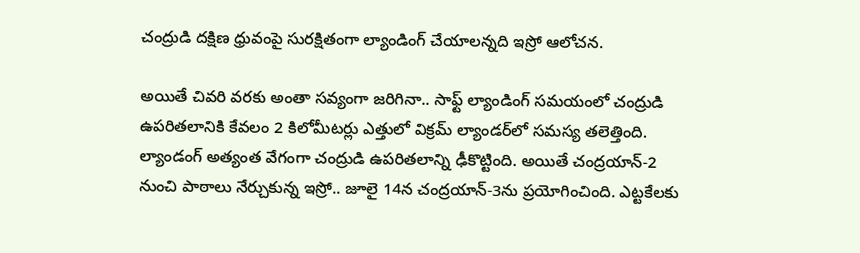చంద్రుడి దక్షిణ ధ్రువంపై సురక్షితంగా ల్యాండింగ్‌ చేయాలన్నది ఇస్రో ఆలోచన.

అయితే చివరి వరకు అంతా సవ్యంగా జరిగినా.. సాఫ్ట్‌ ల్యాండింగ్‌ సమయంలో చంద్రుడి ఉపరితలానికి కేవలం 2 కిలోమీటర్లు ఎత్తులో విక్రమ్‌ ల్యాండర్‌లో సమస్య తలెత్తింది. ల్యాండంగ్‌ అత్యంత వేగంగా చంద్రుడి ఉపరితలాన్ని ఢీకొట్టింది. అయితే చంద్రయాన్‌-2 నుంచి పాఠాలు నేర్చుకున్న ఇస్రో.. జూలై 14న చంద్రయాన్‌-3ను ప్రయోగించింది. ఎట్టకేలకు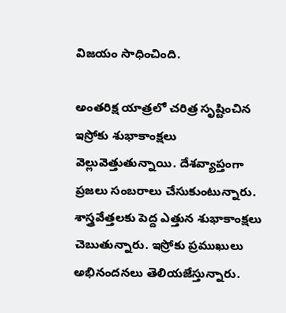విజయం సాధించింది.

అంతరిక్ష యాత్రలో చరిత్ర సృష్టించిన ఇస్రోకు శుభాకాంక్షలు వెల్లువెత్తుతున్నాయి. దేశవ్యాప్తంగా ప్రజలు సంబరాలు చేసుకుంటున్నారు. శాస్త్రవేత్తలకు పెద్ద ఎత్తున శుభాకాంక్షలు చెబుతున్నారు. ఇస్రోకు ప్రముఖులు అభినందనలు తెలియజేస్తున్నారు.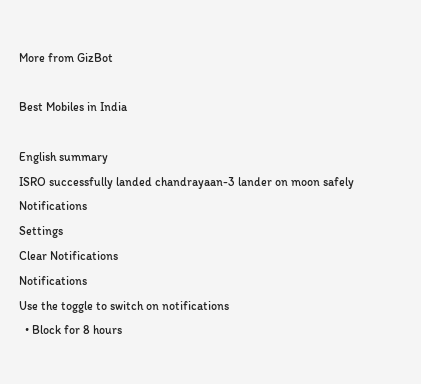More from GizBot

Best Mobiles in India

English summary
ISRO successfully landed chandrayaan-3 lander on moon safely
Notifications
Settings
Clear Notifications
Notifications
Use the toggle to switch on notifications
  • Block for 8 hours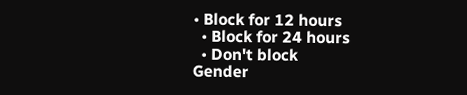• Block for 12 hours
  • Block for 24 hours
  • Don't block
Gender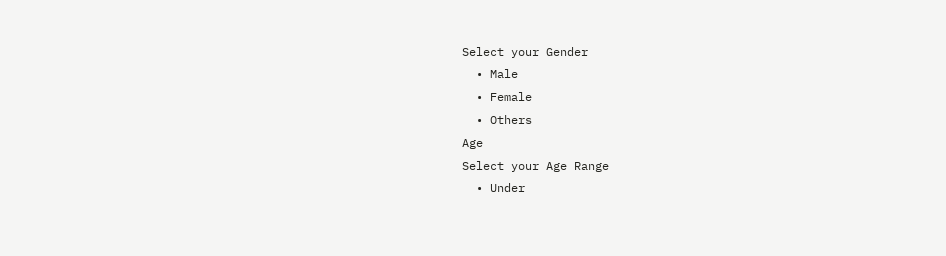Select your Gender
  • Male
  • Female
  • Others
Age
Select your Age Range
  • Under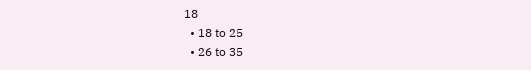18
  • 18 to 25
  • 26 to 35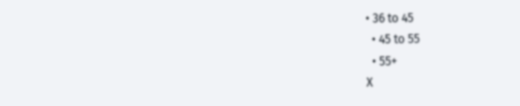• 36 to 45
  • 45 to 55
  • 55+
X